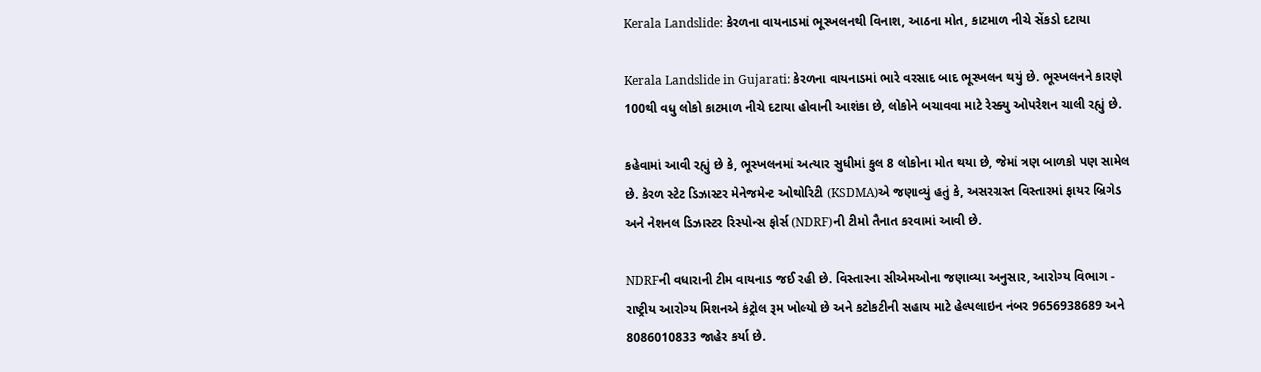Kerala Landslide: કેરળના વાયનાડમાં ભૂસ્ખલનથી વિનાશ, આઠના મોત, કાટમાળ નીચે સેંકડો દટાયા

Kerala Landslide in Gujarati: કેરળના વાયનાડમાં ભારે વરસાદ બાદ ભૂસ્ખલન થયું છે. ભૂસ્ખલનને કારણે 100થી વધુ લોકો કાટમાળ નીચે દટાયા હોવાની આશંકા છે, લોકોને બચાવવા માટે રેસ્ક્યુ ઓપરેશન ચાલી રહ્યું છે.

કહેવામાં આવી રહ્યું છે કે, ભૂસ્ખલનમાં અત્યાર સુધીમાં કુલ 8 લોકોના મોત થયા છે, જેમાં ત્રણ બાળકો પણ સામેલ છે. કેરળ સ્ટેટ ડિઝાસ્ટર મેનેજમેન્ટ ઓથોરિટી (KSDMA)એ જણાવ્યું હતું કે, અસરગ્રસ્ત વિસ્તારમાં ફાયર બ્રિગેડ અને નેશનલ ડિઝાસ્ટર રિસ્પોન્સ ફોર્સ (NDRF)ની ટીમો તૈનાત કરવામાં આવી છે.

NDRFની વધારાની ટીમ વાયનાડ જઈ રહી છે. વિસ્તારના સીએમઓના જણાવ્યા અનુસાર, આરોગ્ય વિભાગ - રાષ્ટ્રીય આરોગ્ય મિશનએ કંટ્રોલ રૂમ ખોલ્યો છે અને કટોકટીની સહાય માટે હેલ્પલાઇન નંબર 9656938689 અને 8086010833 જાહેર કર્યા છે.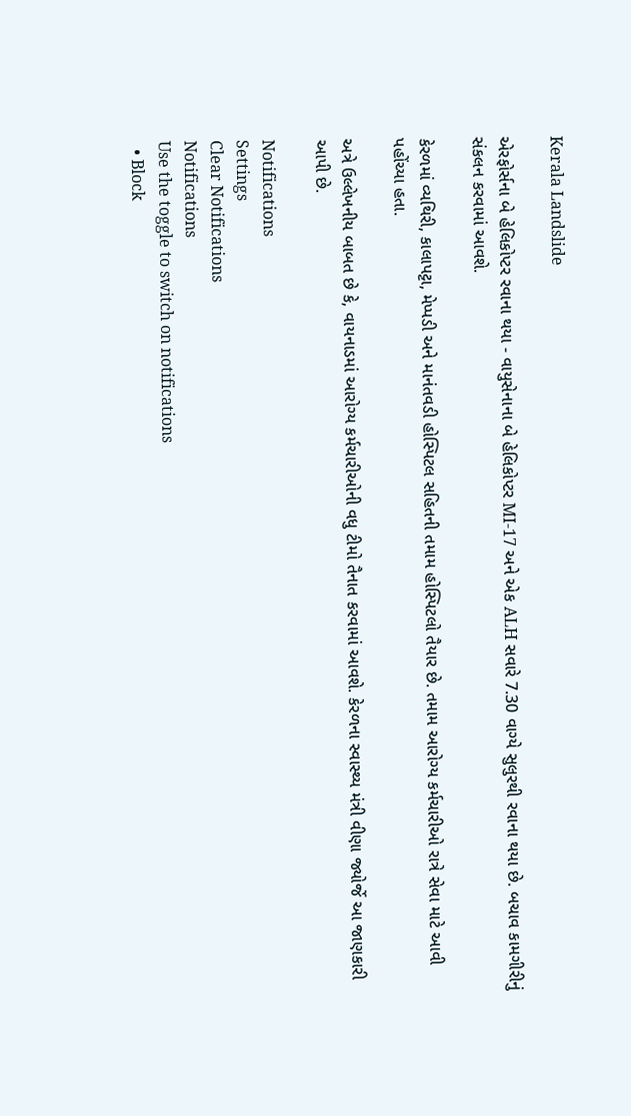Kerala Landslide

એરફોર્સના બે હેલિકોપ્ટર રવાના થયા - વાયુસેનાના બે હેલિકોપ્ટર MI-17 અને એક ALH સવારે 7.30 વાગ્યે સુલુરથી રવાના થયા છે. બચાવ કામગીરીનું સંકલન કરવામાં આવશે.

કેરળમાં વ્યથિરી, કાલાપટ્ટા, મેપ્પડી અને માનંતવડી હોસ્પિટલ સહિતની તમામ હોસ્પિટલો તૈયાર છે. તમામ આરોગ્ય કર્મચારીઓ રાત્રે સેવા માટે આવી પહોંચ્યા હતા.

અત્રે ઉલ્લેખનીય બાબત છે કે, વાયનાડમાં આરોગ્ય કર્મચારીઓની વધુ ટીમો તૈનાત કરવામાં આવશે. કેરળના સ્વાસ્થ્ય મંત્રી વીણા જ્યોર્જે આ જાણકારી આપી છે.

Notifications
Settings
Clear Notifications
Notifications
Use the toggle to switch on notifications
  • Block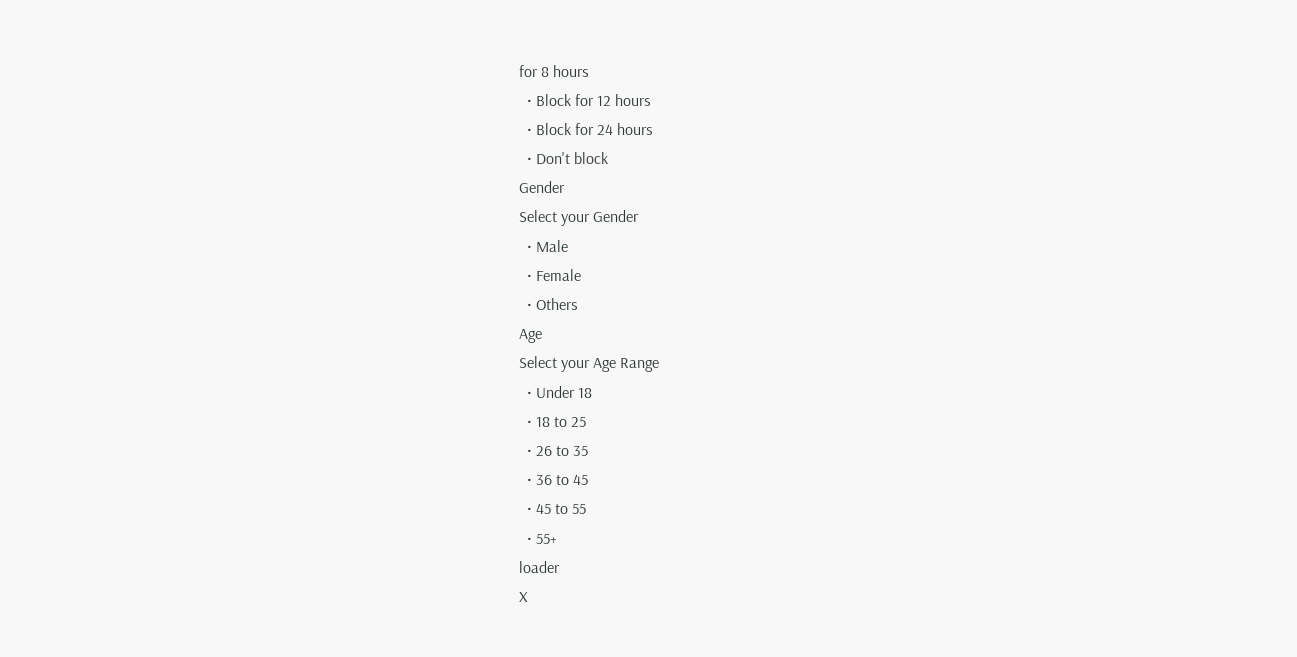for 8 hours
  • Block for 12 hours
  • Block for 24 hours
  • Don't block
Gender
Select your Gender
  • Male
  • Female
  • Others
Age
Select your Age Range
  • Under 18
  • 18 to 25
  • 26 to 35
  • 36 to 45
  • 45 to 55
  • 55+
loader
X